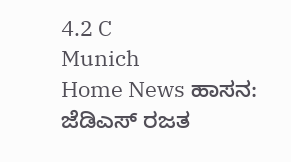4.2 C
Munich
Home News ಹಾಸನ: ಜೆಡಿಎಸ್‌ ರಜತ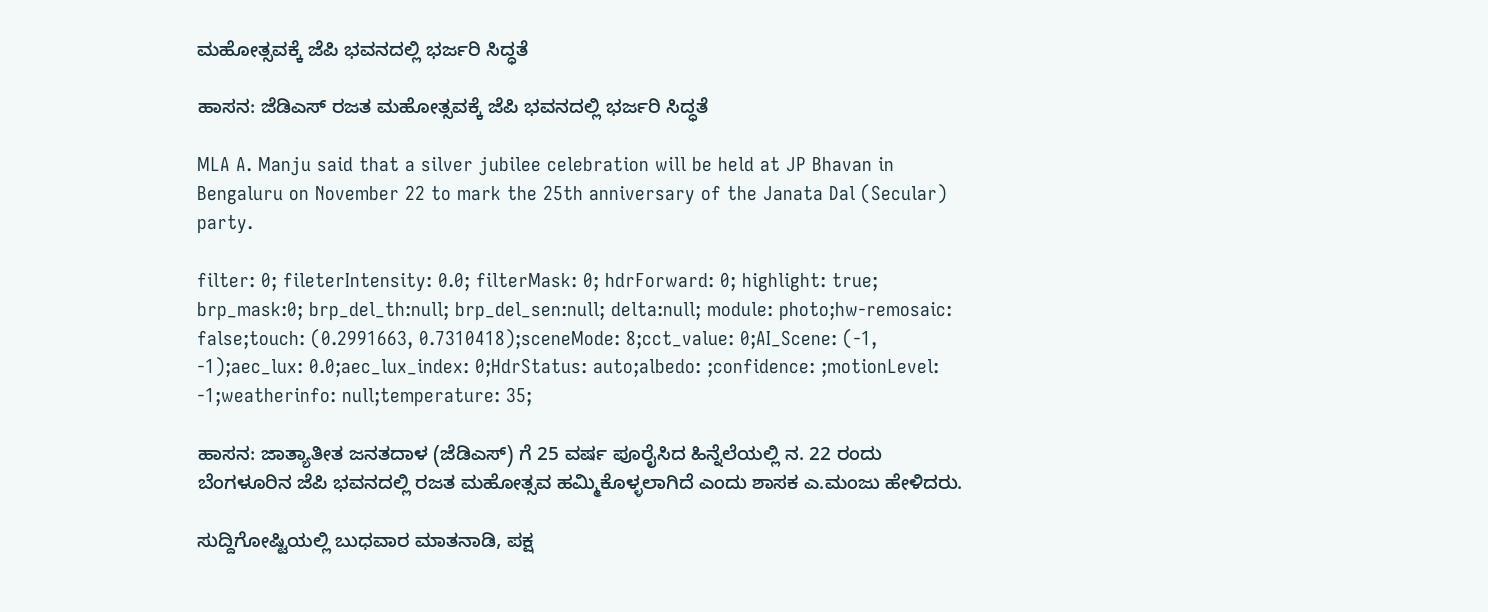ಮಹೋತ್ಸವಕ್ಕೆ ಜೆಪಿ ಭವನದಲ್ಲಿ ಭರ್ಜರಿ ಸಿದ್ಧತೆ

ಹಾಸನ: ಜೆಡಿಎಸ್‌ ರಜತ ಮಹೋತ್ಸವಕ್ಕೆ ಜೆಪಿ ಭವನದಲ್ಲಿ ಭರ್ಜರಿ ಸಿದ್ಧತೆ

MLA A. Manju said that a silver jubilee celebration will be held at JP Bhavan in Bengaluru on November 22 to mark the 25th anniversary of the Janata Dal (Secular) party.

filter: 0; fileterIntensity: 0.0; filterMask: 0; hdrForward: 0; highlight: true; brp_mask:0; brp_del_th:null; brp_del_sen:null; delta:null; module: photo;hw-remosaic: false;touch: (0.2991663, 0.7310418);sceneMode: 8;cct_value: 0;AI_Scene: (-1, -1);aec_lux: 0.0;aec_lux_index: 0;HdrStatus: auto;albedo: ;confidence: ;motionLevel: -1;weatherinfo: null;temperature: 35;

ಹಾಸನ: ಜಾತ್ಯಾತೀತ ಜನತದಾಳ (ಜೆಡಿಎಸ್) ಗೆ 25 ವರ್ಷ ಪೂರೈಸಿದ ಹಿನ್ನೆಲೆಯಲ್ಲಿ ನ. 22 ರಂದು ಬೆಂಗಳೂರಿನ ಜೆಪಿ ಭವನದಲ್ಲಿ ರಜತ ಮಹೋತ್ಸವ ಹಮ್ಮಿಕೊಳ್ಳಲಾಗಿದೆ ಎಂದು ಶಾಸಕ ಎ.ಮಂಜು ಹೇಳಿದರು.

ಸುದ್ದಿಗೋಷ್ಟಿಯಲ್ಲಿ ಬುಧವಾರ ಮಾತನಾಡಿ, ಪಕ್ಷ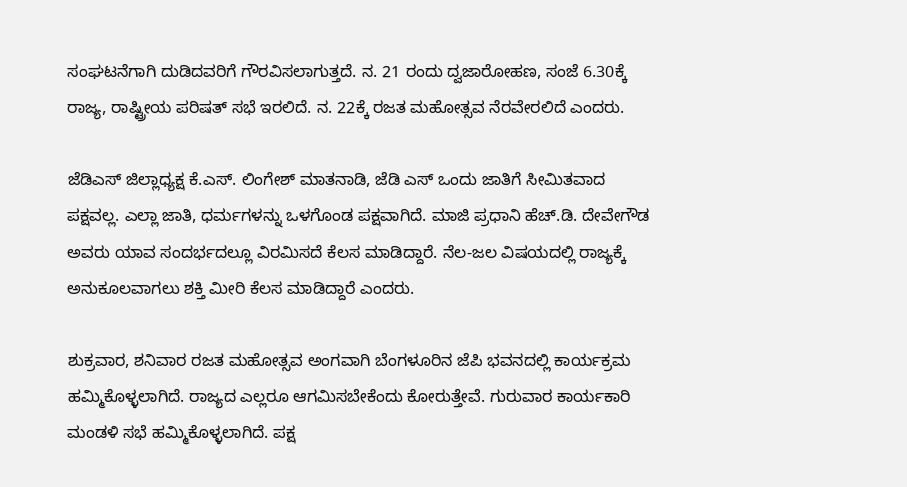ಸಂಘಟನೆಗಾಗಿ ದುಡಿದವರಿಗೆ ಗೌರವಿಸಲಾಗುತ್ತದೆ. ನ. 21 ರಂದು ದ್ವಜಾರೋಹಣ, ಸಂಜೆ 6.30ಕ್ಕೆ ರಾಜ್ಯ, ರಾಷ್ಟ್ರೀಯ ಪರಿಷತ್ ಸಭೆ ಇರಲಿದೆ. ನ. 22ಕ್ಕೆ ರಜತ ಮಹೋತ್ಸವ ನೆರವೇರಲಿದೆ ಎಂದರು.

ಜೆಡಿಎಸ್ ಜಿಲ್ಲಾಧ್ಯಕ್ಷ ಕೆ.ಎಸ್. ಲಿಂಗೇಶ್ ಮಾತನಾಡಿ, ಜೆಡಿ ಎಸ್ ‌ಒಂದು ಜಾತಿಗೆ ಸೀಮಿತವಾದ ಪಕ್ಷವಲ್ಲ. ಎಲ್ಲಾ ಜಾತಿ, ಧರ್ಮಗಳನ್ನು ಒಳಗೊಂಡ ಪಕ್ಷವಾಗಿದೆ. ಮಾಜಿ ಪ್ರಧಾನಿ ಹೆಚ್.ಡಿ. ದೇವೇಗೌಡ ಅವರು ಯಾವ ಸಂದರ್ಭದಲ್ಲೂ ವಿರಮಿಸದೆ ಕೆಲಸ ಮಾಡಿದ್ದಾರೆ. ನೆಲ‌-ಜಲ ವಿಷಯದಲ್ಲಿ ರಾಜ್ಯಕ್ಕೆ ಅನುಕೂಲವಾಗಲು ಶಕ್ತಿ ಮೀರಿ ಕೆಲಸ ಮಾಡಿದ್ದಾರೆ ಎಂದರು.

ಶುಕ್ರವಾರ, ಶನಿವಾರ ರಜತ ಮಹೋತ್ಸವ ಅಂಗವಾಗಿ ಬೆಂಗಳೂರಿನ ಜೆಪಿ ಭವನದಲ್ಲಿ ಕಾರ್ಯಕ್ರಮ ಹಮ್ಮಿಕೊಳ್ಳಲಾಗಿದೆ. ರಾಜ್ಯದ ಎಲ್ಲರೂ‌ ಆಗಮಿಸಬೇಕೆಂದು ಕೋರುತ್ತೇವೆ. ಗುರುವಾರ ಕಾರ್ಯಕಾರಿ ಮಂಡಳಿ ಸಭೆ ಹಮ್ಮಿಕೊಳ್ಳಲಾಗಿದೆ. ಪಕ್ಷ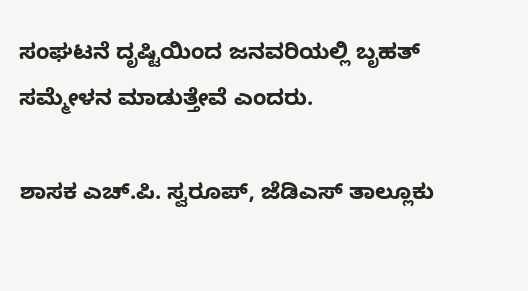ಸಂಘಟನೆ ದೃಷ್ಟಿಯಿಂದ ಜನವರಿಯಲ್ಲಿ ಬೃಹತ್ ಸಮ್ಮೇಳನ ಮಾಡುತ್ತೇವೆ ಎಂದರು.

ಶಾಸಕ ಎಚ್.ಪಿ. ಸ್ವರೂಪ್, ಜೆಡಿಎಸ್ ತಾಲ್ಲೂಕು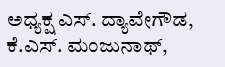ಅಧ್ಯಕ್ಷ ಎಸ್. ದ್ಯಾವೇಗೌಡ, ಕೆ.ಎಸ್. ಮಂಜುನಾಥ್,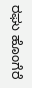ರಘು‌ ಹೊಂಗೆರೆ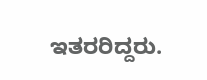ಇತರರಿದ್ದರು.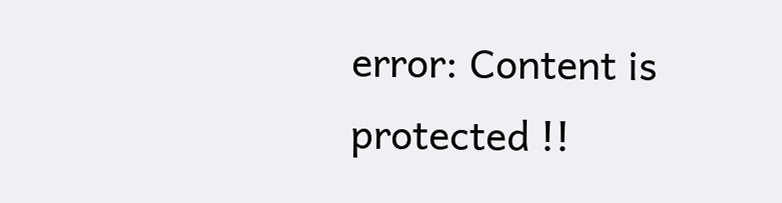error: Content is protected !!